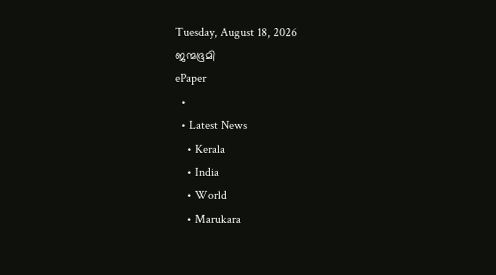Tuesday, August 18, 2026
ജന്മഭൂമി
ePaper
  •
  • Latest News
    • Kerala
    • India
    • World
    • Marukara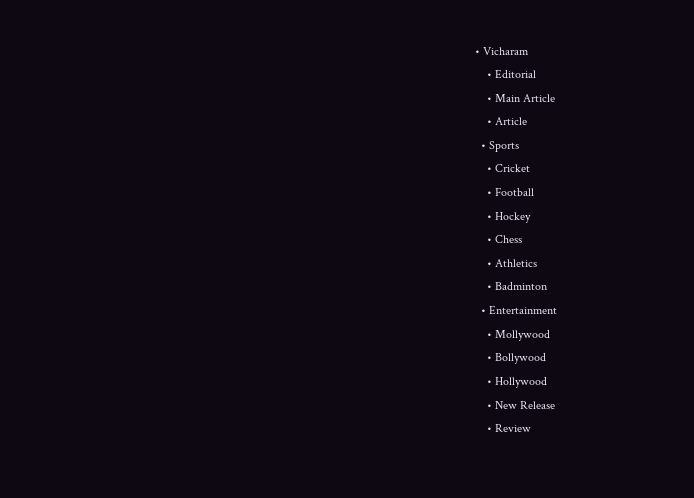• Vicharam
    • Editorial
    • Main Article
    • Article
  • Sports
    • Cricket
    • Football
    • Hockey
    • Chess
    • Athletics
    • Badminton
  • Entertainment
    • Mollywood
    • Bollywood
    • Hollywood
    • New Release
    • Review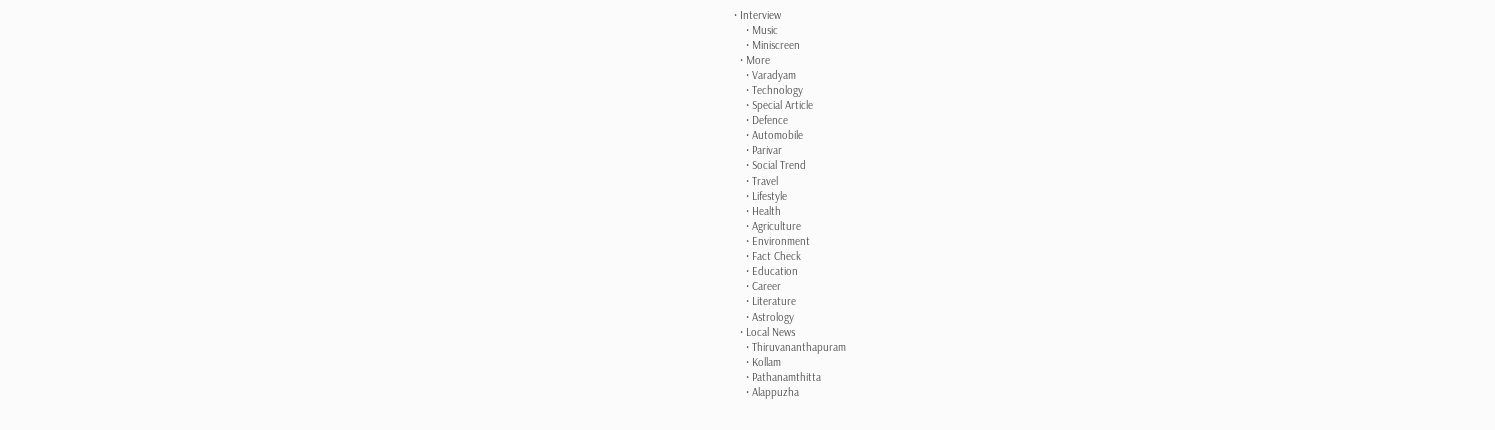• Interview
    • Music
    • Miniscreen
  • More
    • Varadyam
    • Technology
    • Special Article
    • Defence
    • Automobile
    • Parivar
    • Social Trend
    • Travel
    • Lifestyle
    • Health
    • Agriculture
    • Environment
    • Fact Check
    • Education
    • Career
    • Literature
    • Astrology
  • Local News
    • Thiruvananthapuram
    • Kollam
    • Pathanamthitta
    • Alappuzha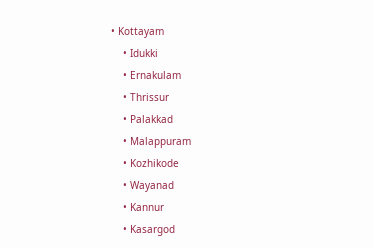• Kottayam
    • Idukki
    • Ernakulam
    • Thrissur
    • Palakkad
    • Malappuram
    • Kozhikode
    • Wayanad
    • Kannur
    • Kasargod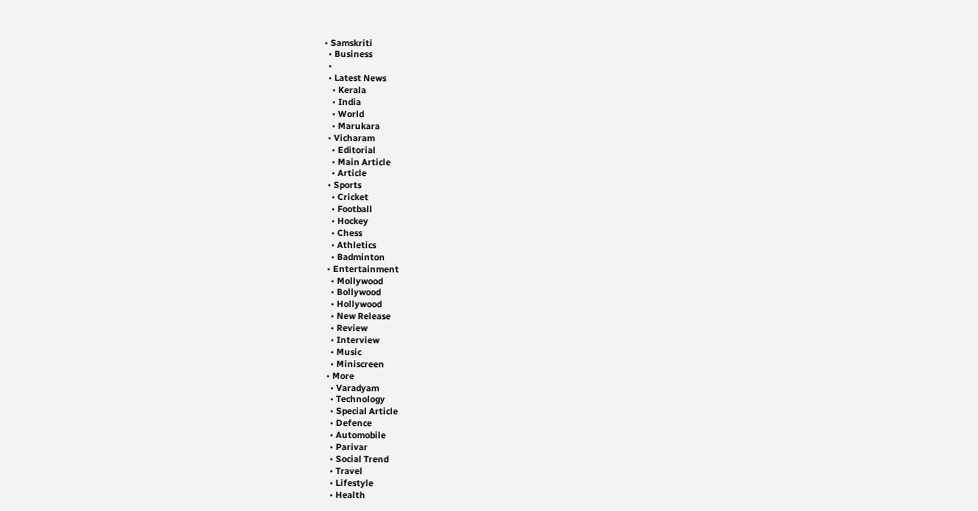• Samskriti
  • Business
  •
  • Latest News
    • Kerala
    • India
    • World
    • Marukara
  • Vicharam
    • Editorial
    • Main Article
    • Article
  • Sports
    • Cricket
    • Football
    • Hockey
    • Chess
    • Athletics
    • Badminton
  • Entertainment
    • Mollywood
    • Bollywood
    • Hollywood
    • New Release
    • Review
    • Interview
    • Music
    • Miniscreen
  • More
    • Varadyam
    • Technology
    • Special Article
    • Defence
    • Automobile
    • Parivar
    • Social Trend
    • Travel
    • Lifestyle
    • Health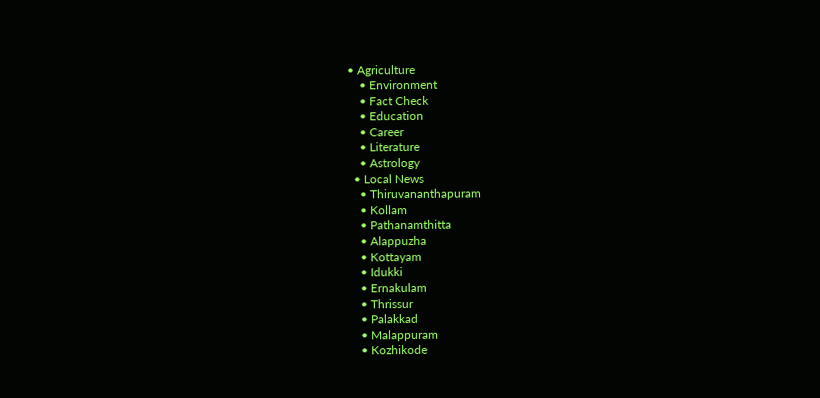• Agriculture
    • Environment
    • Fact Check
    • Education
    • Career
    • Literature
    • Astrology
  • Local News
    • Thiruvananthapuram
    • Kollam
    • Pathanamthitta
    • Alappuzha
    • Kottayam
    • Idukki
    • Ernakulam
    • Thrissur
    • Palakkad
    • Malappuram
    • Kozhikode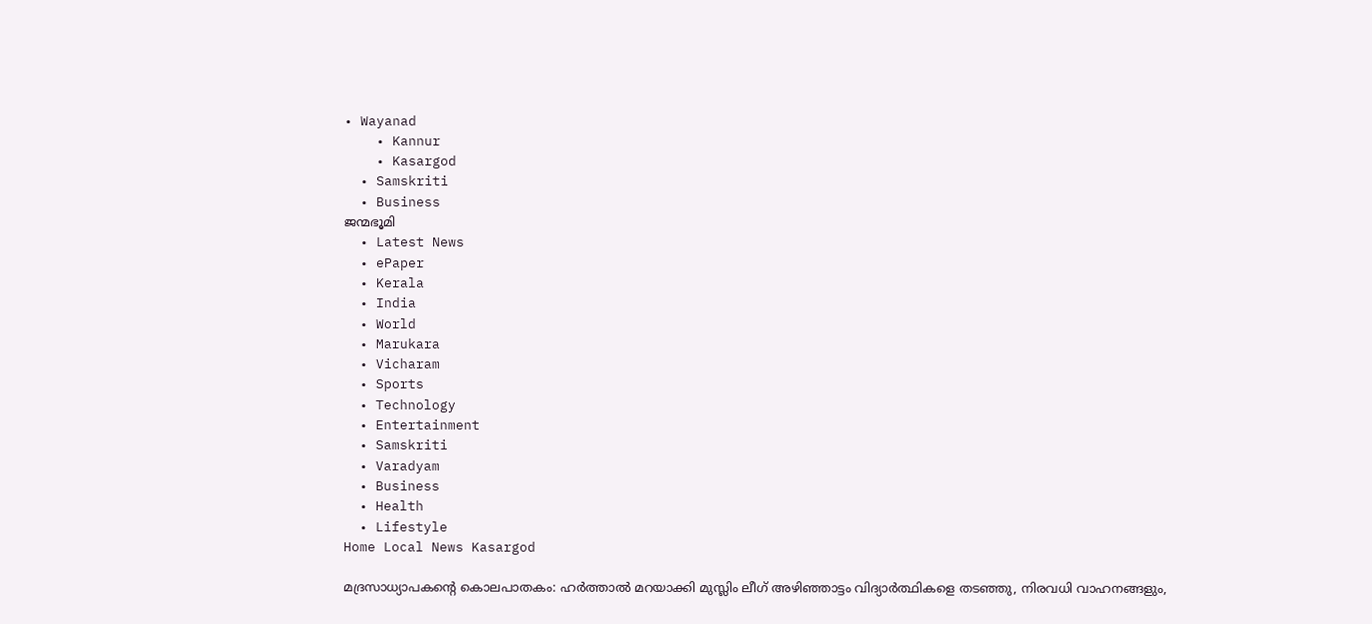• Wayanad
    • Kannur
    • Kasargod
  • Samskriti
  • Business
ജന്മഭൂമി
  • Latest News
  • ePaper
  • Kerala
  • India
  • World
  • Marukara
  • Vicharam
  • Sports
  • Technology
  • Entertainment
  • Samskriti
  • Varadyam
  • Business
  • Health
  • Lifestyle
Home Local News Kasargod

മദ്രസാധ്യാപകന്റെ കൊലപാതകം: ഹര്‍ത്താല്‍ മറയാക്കി മുസ്ലിം ലീഗ് അഴിഞ്ഞാട്ടം വിദ്യാര്‍ത്ഥികളെ തടഞ്ഞു, നിരവധി വാഹനങ്ങളും,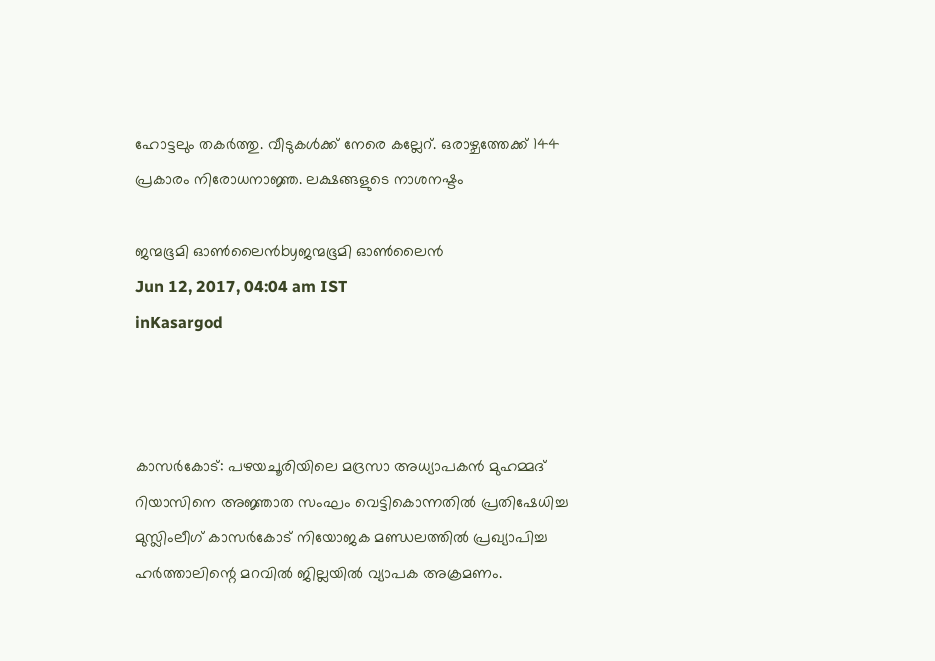ഹോട്ടലും തകര്‍ത്തു. വീടുകള്‍ക്ക് നേരെ കല്ലേറ്. ഒരാഴ്ചത്തേക്ക് 144 പ്രകാരം നിരോധനാജ്ഞ. ലക്ഷങ്ങളുടെ നാശനഷ്ടം

ജന്മഭൂമി ഓണ്‍ലൈന്‍byജന്മഭൂമി ഓണ്‍ലൈന്‍
Jun 12, 2017, 04:04 am IST
inKasargod



കാസര്‍കോട്: പഴയചൂരിയിലെ മദ്രസാ അധ്യാപകന്‍ മുഹമ്മദ് റിയാസിനെ അജ്ഞാത സംഘം വെട്ടികൊന്നതില്‍ പ്രതിഷേധിച്ച മുസ്ലിംലീഗ് കാസര്‍കോട് നിയോജക മണ്ഡലത്തില്‍ പ്രഖ്യാപിച്ച ഹര്‍ത്താലിന്റെ മറവില്‍ ജില്ലയില്‍ വ്യാപക അക്രമണം.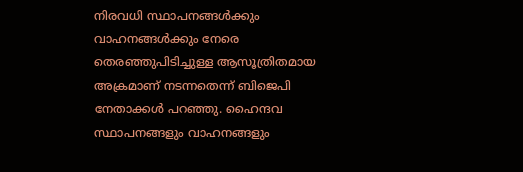നിരവധി സ്ഥാപനങ്ങള്‍ക്കും വാഹനങ്ങള്‍ക്കും നേരെ തെരഞ്ഞുപിടിച്ചുള്ള ആസൂത്രിതമായ അക്രമാണ് നടന്നതെന്ന് ബിജെപി നേതാക്കള്‍ പറഞ്ഞു. ഹൈന്ദവ സ്ഥാപനങ്ങളും വാഹനങ്ങളും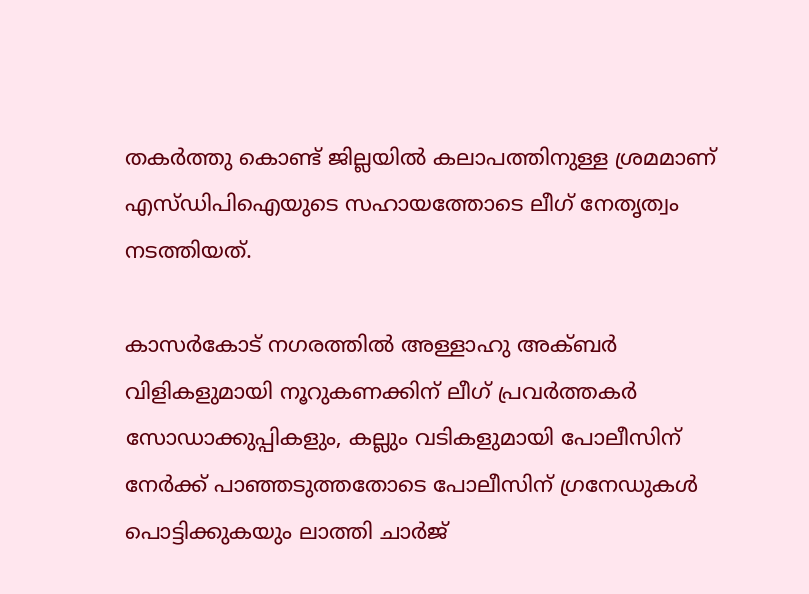തകര്‍ത്തു കൊണ്ട് ജില്ലയില്‍ കലാപത്തിനുള്ള ശ്രമമാണ് എസ്ഡിപിഐയുടെ സഹായത്തോടെ ലീഗ് നേതൃത്വം നടത്തിയത്.

കാസര്‍കോട് നഗരത്തില്‍ അള്ളാഹു അക്ബര്‍ വിളികളുമായി നൂറുകണക്കിന് ലീഗ് പ്രവര്‍ത്തകര്‍ സോഡാക്കുപ്പികളും, കല്ലും വടികളുമായി പോലീസിന് നേര്‍ക്ക് പാഞ്ഞടുത്തതോടെ പോലീസിന് ഗ്രനേഡുകള്‍ പൊട്ടിക്കുകയും ലാത്തി ചാര്‍ജ്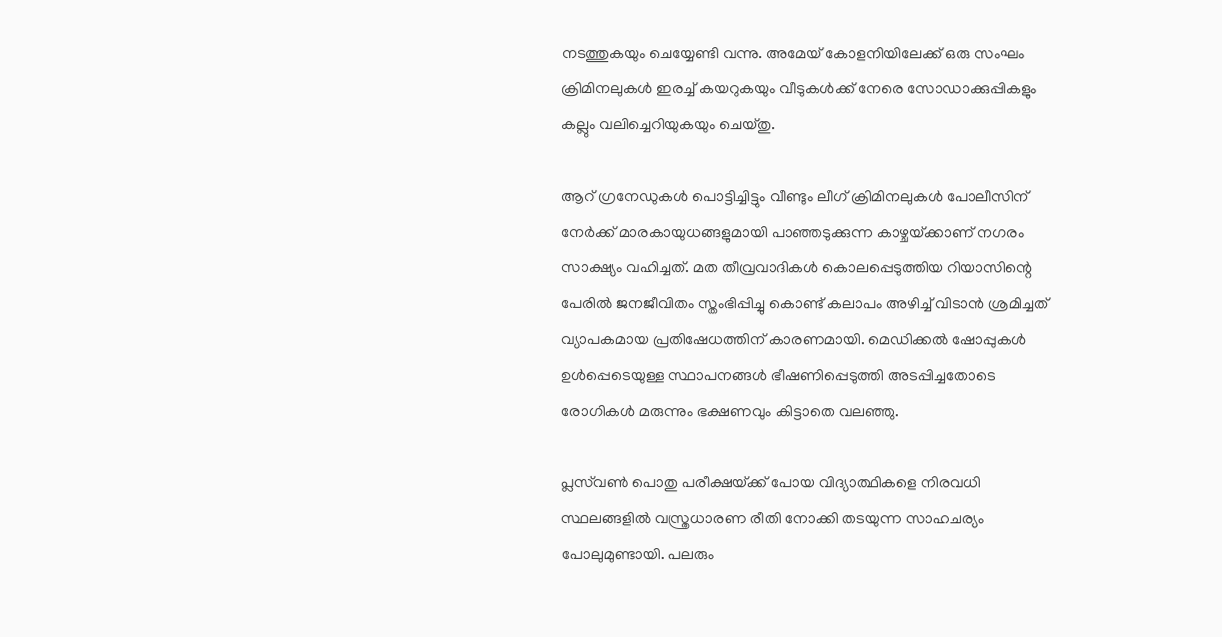നടത്തുകയും ചെയ്യേണ്ടി വന്നു. അമേയ് കോളനിയിലേക്ക് ഒരു സംഘം ക്രിമിനലുകള്‍ ഇരച്ച് കയറുകയും വീടുകള്‍ക്ക് നേരെ സോഡാക്കുപ്പികളും കല്ലും വലിച്ചെറിയുകയും ചെയ്തു.

ആറ് ഗ്രനേഡുകള്‍ പൊട്ടിച്ചിട്ടും വീണ്ടും ലീഗ് ക്രിമിനലുകള്‍ പോലീസിന് നേര്‍ക്ക് മാരകായുധങ്ങളുമായി പാഞ്ഞടുക്കുന്ന കാഴ്ചയ്‌ക്കാണ് നഗരം സാക്ഷ്യം വഹിച്ചത്. മത തീവ്രവാദികള്‍ കൊലപ്പെടുത്തിയ റിയാസിന്റെ പേരില്‍ ജനജീവിതം സ്തംഭിപ്പിച്ചു കൊണ്ട് കലാപം അഴിച്ച് വിടാന്‍ ശ്രമിച്ചത് വ്യാപകമായ പ്രതിഷേധത്തിന് കാരണമായി. മെഡിക്കല്‍ ഷോപ്പുകള്‍ ഉള്‍പ്പെടെയുള്ള സ്ഥാപനങ്ങള്‍ ഭീഷണിപ്പെടുത്തി അടപ്പിച്ചതോടെ രോഗികള്‍ മരുന്നും ഭക്ഷണവും കിട്ടാതെ വലഞ്ഞു.

പ്ലസ്‌വണ്‍ പൊതു പരീക്ഷയ്‌ക്ക് പോയ വിദ്യാത്ഥികളെ നിരവധി സ്ഥലങ്ങളില്‍ വസ്ത്രധാരണ രീതി നോക്കി തടയുന്ന സാഹചര്യം പോലുമുണ്ടായി. പലരും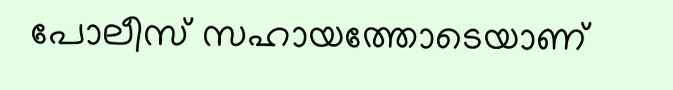പോലീസ് സഹായത്തോടെയാണ്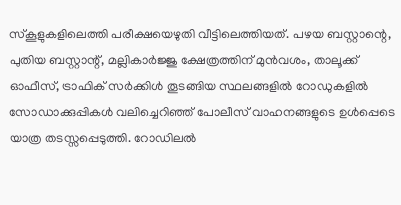സ്‌കൂളുകളിലെത്തി പരീക്ഷയെഴുതി വീട്ടിലെത്തിയത്. പഴയ ബസ്റ്റാന്റെ, പുതിയ ബസ്റ്റാന്റ്, മല്ലികാര്‍ജ്ജു ക്ഷേത്രത്തിന് മുന്‍വശം, താലൂക്ക് ഓഫീസ്, ട്രാഫിക് സര്‍ക്കിള്‍ തൂടങ്ങിയ സ്ഥലങ്ങളില്‍ റോഡുകളില്‍ സോഡാക്കുപ്പികള്‍ വലിച്ചെറിഞ്ഞ് പോലീസ് വാഹനങ്ങളുടെ ഉള്‍പ്പെടെ യാത്ര തടസ്സപ്പെടുത്തി. റോഡിലല്‍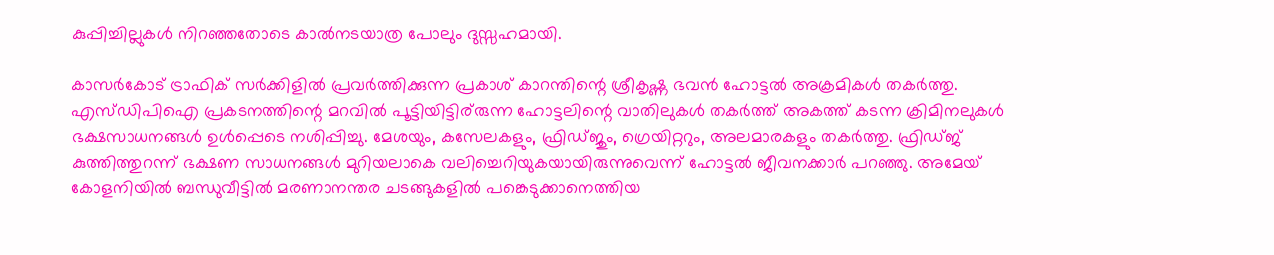കുപ്പിച്ചില്ലുകള്‍ നിറഞ്ഞതോടെ കാല്‍നടയാത്ര പോലും ദുസ്സഹമായി.

കാസര്‍കോട് ട്രാഫിക് സര്‍ക്കിളില്‍ പ്രവര്‍ത്തിക്കുന്ന പ്രകാശ് കാറന്തിന്റെ ശ്രീകൃഷ്ണ ഭവന്‍ ഹോട്ടല്‍ അക്രമികള്‍ തകര്‍ത്തു. എസ്ഡിപിഐ പ്രകടനത്തിന്റെ മറവില്‍ പൂട്ടിയിട്ടിര്‌രുന്ന ഹോട്ടലിന്റെ വാതിലുകള്‍ തകര്‍ത്ത് അകത്ത് കടന്ന ക്രിമിനലുകള്‍ ഭക്ഷസാധനങ്ങള്‍ ഉള്‍പ്പെടെ നശിപ്പിച്ചു. മേശയും, കസേലകളും, ഫ്രിഡ്ജും, ഗ്രെയിറ്ററും, അലമാരകളും തകര്‍ത്തു. ഫ്രിഡ്ജ് കുത്തിത്തുറന്ന് ഭക്ഷണ സാധനങ്ങള്‍ മുറിയലാകെ വലിച്ചെറിയുകയായിരുന്നുവെന്ന് ഹോട്ടല്‍ ജീവനക്കാര്‍ പറഞ്ഞു. അമേയ് കോളനിയില്‍ ബന്ധുവീട്ടില്‍ മരണാനന്തര ചടങ്ങുകളില്‍ പങ്കെടുക്കാനെത്തിയ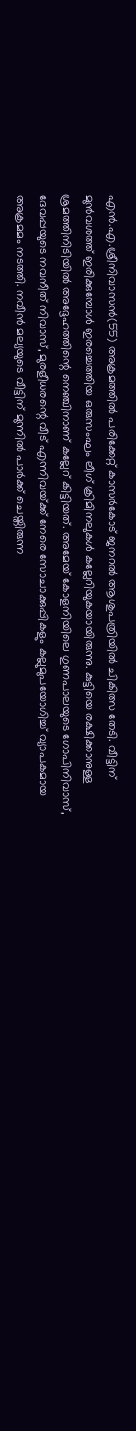എന്‍.എ.ശ്രീനിവാസന്‍(55) അക്രമത്തില്‍ പരിക്കേറ്റ് കാസര്‍കോട് ജനറല്‍ ആശുപത്രിയില്‍ ചികിത്സ തേടി. വീട്ടിന് മുന്‍വശത്ത് ഇരിക്കുമ്പോള്‍ ഇരച്ചെത്തിയ ഒരുസംഘം ലീഗ് ക്രിമിനലുകള്‍ കല്ലേറിയുകയായിരുന്നു. കുട്ടിയെ രക്ഷിക്കാനുള്ള ശ്രമത്തിനിടിയില്‍ അദ്ദേഹത്തിന്റെ നെഞ്ചിനാണ് കല്ലേറ് കിട്ടിയത്. അമേയ് കോളനിയിലെ ഗുണപാലയുടെ ഗോപിനിവാസ്, ദേവപ്പയുടെ നവനീത് നിവാസ്, മുരളീധരന്റെ വീട് എന്നിവയ്‌ക്ക് നേരെ സോചാക്കുപ്പികളും കല്ലുമുപയോഗിച്ച് വ്യാപകമായ അക്രമമം നടത്തി. നവീന്‍ മല്യയുടെ വീട്ടിന് മുന്നില്‍ പാര്‍ക്ക് ചെയ്തിരുന്ന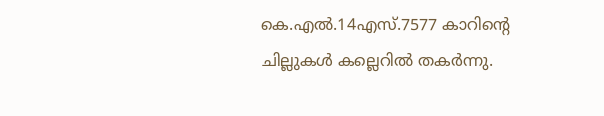കെ.എല്‍.14എസ്.7577 കാറിന്റെ ചില്ലുകള്‍ കല്ലെറില്‍ തകര്‍ന്നു.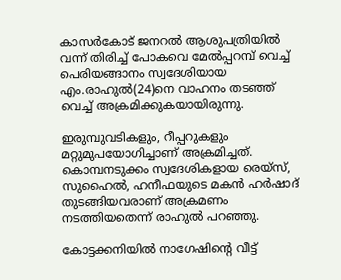കാസര്‍കോട് ജനറല്‍ ആശുപത്രിയില്‍ വന്ന് തിരിച്ച് പോകവെ മേല്‍പ്പറമ്പ് വെച്ച് പെരിയങ്ങാനം സ്വദേശിയായ എം.രാഹുല്‍(24)നെ വാഹനം തടഞ്ഞ് വെച്ച് അക്രമിക്കുകയായിരുന്നു.

ഇരുമ്പുവടികളും, റീപ്പറുകളും മറ്റുമുപയോഗിച്ചാണ് അക്രമിച്ചത്. കൊമ്പനടുക്കം സ്വദേശികളായ രെയ്‌സ്, സുഹൈല്‍, ഹനീഫയുടെ മകന്‍ ഹര്‍ഷാദ് തുടങ്ങിയവരാണ് അക്രമണം നടത്തിയതെന്ന് രാഹുല്‍ പറഞ്ഞു.

കോട്ടക്കനിയില്‍ നാഗേഷിന്റെ വീട്ട്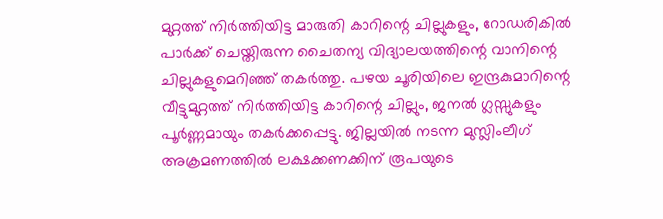മുറ്റത്ത് നിര്‍ത്തിയിട്ട മാരുതി കാറിന്റെ ചില്ലുകളും, റോഡരികില്‍ പാര്‍ക്ക് ചെയ്തിരുന്ന ചൈതന്യ വിദ്യാലയത്തിന്റെ വാനിന്റെ ചില്ലുകളുമെറിഞ്ഞ് തകര്‍ത്തു. പഴയ ചൂരിയിലെ ഇന്ദ്രകുമാറിന്റെ വീട്ടുമുറ്റത്ത് നിര്‍ത്തിയിട്ട കാറിന്റെ ചില്ലും, ജനല്‍ ഗ്ലസ്സുകളും പൂര്‍ണ്ണമായും തകര്‍ക്കപ്പെട്ടു. ജില്ലയില്‍ നടന്ന മുസ്ലിംലീഗ് അക്രമണത്തില്‍ ലക്ഷക്കണക്കിന് രൂപയുടെ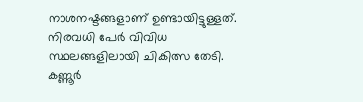നാശനഷ്ടങ്ങളാണ് ഉണ്ടായിട്ടുള്ളത്. നിരവധി പേര്‍ വിവിധ സ്ഥലങ്ങളിലായി ചികിത്സ തേടി. കണ്ണൂര്‍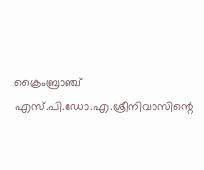ക്രൈംബ്രാഞ്ച് എസ്.പി.ഡോ.എ.ശ്രീനിവാസിന്റെ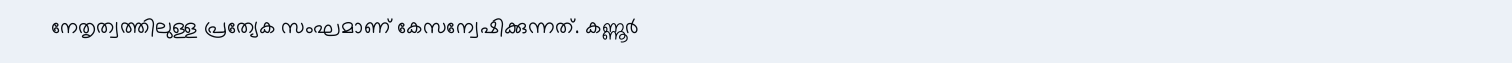നേതൃത്വത്തിലുള്ള പ്രത്യേക സംഘമാണ് കേസന്വേഷിക്കുന്നത്. കണ്ണൂര്‍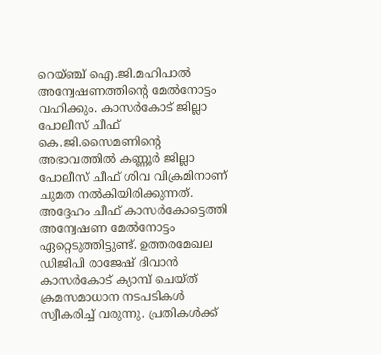റെയ്ഞ്ച് ഐ.ജി.മഹിപാല്‍ അന്വേഷണത്തിന്റെ മേല്‍നോട്ടം വഹിക്കും. കാസര്‍കോട് ജില്ലാ പോലീസ് ചീഫ് കെ.ജി.സൈമണിന്റെ അഭാവത്തില്‍ കണ്ണൂര്‍ ജില്ലാ പോലീസ് ചീഫ് ശിവ വിക്രമിനാണ് ചുമത നല്‍കിയിരിക്കുന്നത്. അദ്ദേഹം ചീഫ് കാസര്‍കോട്ടെത്തി അന്വേഷണ മേല്‍നോട്ടം ഏറ്റെടുത്തിട്ടുണ്ട്. ഉത്തരമേഖല ഡിജിപി രാജേഷ് ദിവാന്‍ കാസര്‍കോട് ക്യാമ്പ് ചെയ്ത് ക്രമസമാധാന നടപടികള്‍ സ്വീകരിച്ച് വരുന്നു. പ്രതികള്‍ക്ക്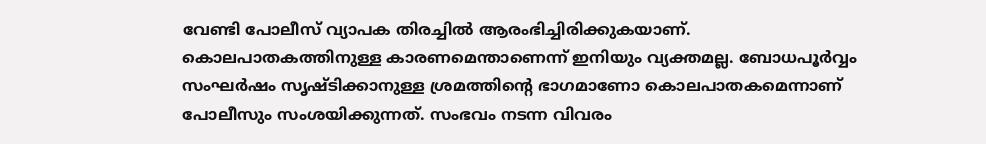വേണ്ടി പോലീസ് വ്യാപക തിരച്ചില്‍ ആരംഭിച്ചിരിക്കുകയാണ്. കൊലപാതകത്തിനുള്ള കാരണമെന്താണെന്ന് ഇനിയും വ്യക്തമല്ല. ബോധപൂര്‍വ്വം സംഘര്‍ഷം സൃഷ്ടിക്കാനുള്ള ശ്രമത്തിന്റെ ഭാഗമാണോ കൊലപാതകമെന്നാണ് പോലീസും സംശയിക്കുന്നത്. സംഭവം നടന്ന വിവരം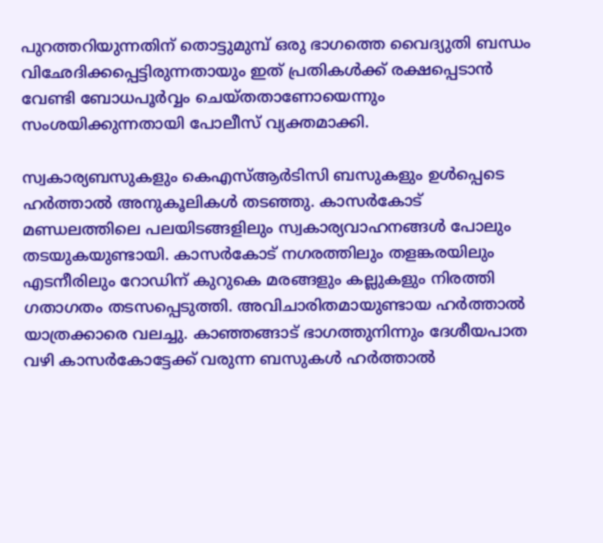പുറത്തറിയുന്നതിന് തൊട്ടുമുമ്പ് ഒരു ഭാഗത്തെ വൈദ്യുതി ബന്ധം വിഛേദിക്കപ്പെട്ടിരുന്നതായും ഇത് പ്രതികള്‍ക്ക് രക്ഷപ്പെടാന്‍ വേണ്ടി ബോധപൂര്‍വ്വം ചെയ്തതാണോയെന്നും സംശയിക്കുന്നതായി പോലീസ് വ്യക്തമാക്കി.

സ്വകാര്യബസുകളും കെഎസ്ആര്‍ടിസി ബസുകളും ഉള്‍പ്പെടെ ഹര്‍ത്താല്‍ അനുകൂലികള്‍ തടഞ്ഞു. കാസര്‍കോട് മണ്ഡലത്തിലെ പലയിടങ്ങളിലും സ്വകാര്യവാഹനങ്ങള്‍ പോലും തടയുകയുണ്ടായി. കാസര്‍കോട് നഗരത്തിലും തളങ്കരയിലും എടനീരിലും റോഡിന് കുറുകെ മരങ്ങളും കല്ലുകളും നിരത്തി ഗതാഗതം തടസപ്പെടുത്തി. അവിചാരിതമായുണ്ടായ ഹര്‍ത്താല്‍ യാത്രക്കാരെ വലച്ചു. കാഞ്ഞങ്ങാട് ഭാഗത്തുനിന്നും ദേശീയപാത വഴി കാസര്‍കോട്ടേക്ക് വരുന്ന ബസുകള്‍ ഹര്‍ത്താല്‍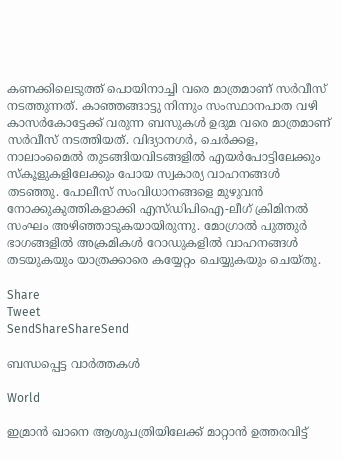കണക്കിലെടുത്ത് പൊയിനാച്ചി വരെ മാത്രമാണ് സര്‍വീസ് നടത്തുന്നത്. കാഞ്ഞങ്ങാട്ടു നിന്നും സംസ്ഥാനപാത വഴി കാസര്‍കോട്ടേക്ക് വരുന്ന ബസുകള്‍ ഉദുമ വരെ മാത്രമാണ് സര്‍വീസ് നടത്തിയത്. വിദ്യാനഗര്‍, ചെര്‍ക്കള, നാലാംമൈല്‍ തുടങ്ങിയവിടങ്ങളില്‍ എയര്‍പോട്ടിലേക്കും സ്‌കൂളുകളിലേക്കും പോയ സ്വകാര്യ വാഹനങ്ങള്‍ തടഞ്ഞു. പോലീസ് സംവിധാനങ്ങളെ മുഴുവന്‍ നോക്കുകുത്തികളാക്കി എസ്ഡിപിഐ-ലീഗ് ക്രിമിനല്‍ സംഘം അഴിഞ്ഞാടുകയായിരുന്നു. മോഗ്രാല്‍ പുത്തുര്‍ ഭാഗങ്ങളില്‍ അക്രമികള്‍ റോഡുകളില്‍ വാഹനങ്ങള്‍ തടയുകയും യാത്രക്കാരെ കയ്യേറ്റം ചെയ്യുകയും ചെയ്തു.

Share
Tweet
SendShareShareSend

ബന്ധപ്പെട്ട വാര്‍ത്തകള്‍

World

ഇമ്രാന്‍ ഖാനെ ആശുപത്രിയിലേക്ക് മാറ്റാന്‍ ഉത്തരവിട്ട്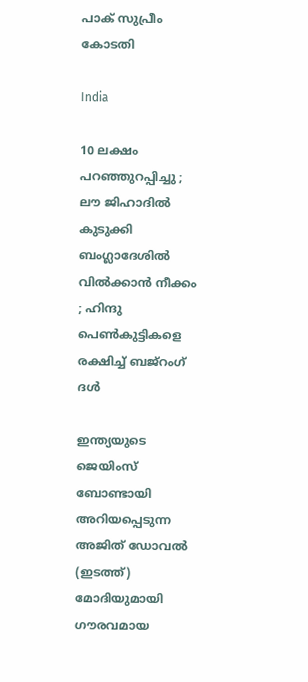പാക് സുപ്രീം കോടതി

India

10 ലക്ഷം പറഞ്ഞുറപ്പിച്ചു ; ലൗ ജിഹാദിൽ കുടുക്കി ബംഗ്ലാദേശിൽ വിൽക്കാൻ നീക്കം ; ഹിന്ദു പെൺകുട്ടികളെ രക്ഷിച്ച് ബജ്‌റംഗ് ദൾ

ഇന്ത്യയുടെ ജെയിംസ് ബോണ്ടായി അറിയപ്പെടുന്ന അജിത് ഡോവല്‍ (ഇടത്ത്) മോദിയുമായി ഗൗരവമായ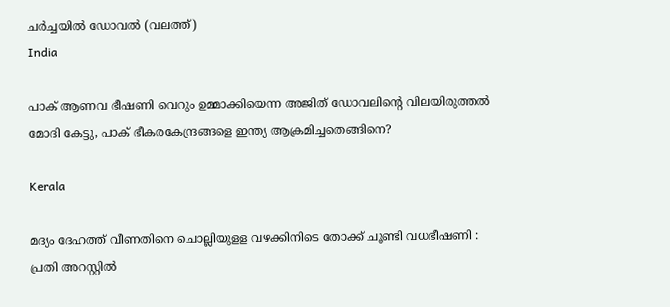ചര്‍ച്ചയില്‍ ഡോവല്‍ (വലത്ത്)
India

പാക് ആണവ ഭീഷണി വെറും ഉമ്മാക്കിയെന്ന അജിത് ഡോവലിന്റെ വിലയിരുത്തല്‍ മോദി കേട്ടു, പാക് ഭീകരകേന്ദ്രങ്ങളെ ഇന്ത്യ ആക്രമിച്ചതെങ്ങിനെ?

Kerala

മദ്യം ദേഹത്ത് വീണതിനെ ചൊല്ലിയുളള വഴക്കിനിടെ തോക്ക് ചൂണ്ടി വധഭീഷണി : പ്രതി അറസ്റ്റില്‍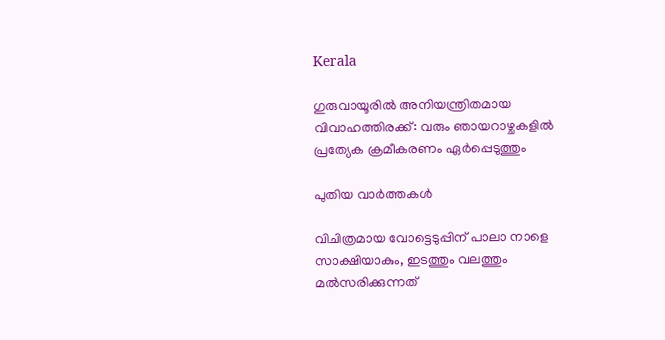Kerala

ഗുരുവായൂരില്‍ അനിയന്ത്രിതമായ വിവാഹത്തിരക്ക്: വരും ഞായറാഴ്ചകളില്‍ പ്രത്യേക ക്രമീകരണം ഏര്‍പ്പെടുത്തും

പുതിയ വാര്‍ത്തകള്‍

വിചിത്രമായ വോട്ടെടുപ്പിന് പാലാ നാളെ സാക്ഷിയാകും, ഇടത്തും വലത്തും മല്‍സരിക്കുന്നത്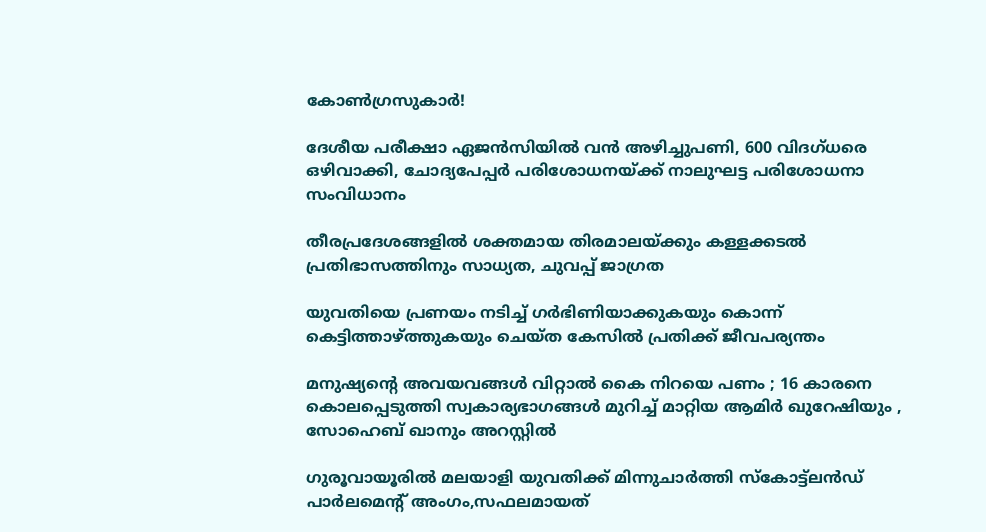കോണ്‍ഗ്രസുകാര്‍!

ദേശീയ പരീക്ഷാ ഏജന്‍സിയില്‍ വന്‍ അഴിച്ചുപണി, 600 വിദഗ്ധരെ ഒഴിവാക്കി, ചോദ്യപേപ്പര്‍ പരിശോധനയ്‌ക്ക് നാലുഘട്ട പരിശോധനാ സംവിധാനം

തീരപ്രദേശങ്ങളില്‍ ശക്തമായ തിരമാലയ്‌ക്കും കള്ളക്കടല്‍ പ്രതിഭാസത്തിനും സാധ്യത, ചുവപ്പ് ജാഗ്രത

യുവതിയെ പ്രണയം നടിച്ച് ഗര്‍ഭിണിയാക്കുകയും കൊന്ന് കെട്ടിത്താഴ്‌ത്തുകയും ചെയ്ത കേസില്‍ പ്രതിക്ക് ജീവപര്യന്തം

മനുഷ്യന്റെ അവയവങ്ങൾ വിറ്റാൽ കൈ നിറയെ പണം ; 16 കാരനെ കൊലപ്പെടുത്തി സ്വകാര്യഭാഗങ്ങൾ മുറിച്ച് മാറ്റിയ ആമിർ ഖുറേഷിയും , സോഹെബ് ഖാനും അറസ്റ്റിൽ

ഗുരൂവായൂരില്‍ മലയാളി യുവതിക്ക് മിന്നുചാര്‍ത്തി സ്‌കോട്ട്ലന്‍ഡ് പാര്‍ലമെന്റ് അംഗം,സഫലമായത്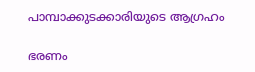പാമ്പാക്കുടക്കാരിയുടെ ആഗ്രഹം

ഭരണം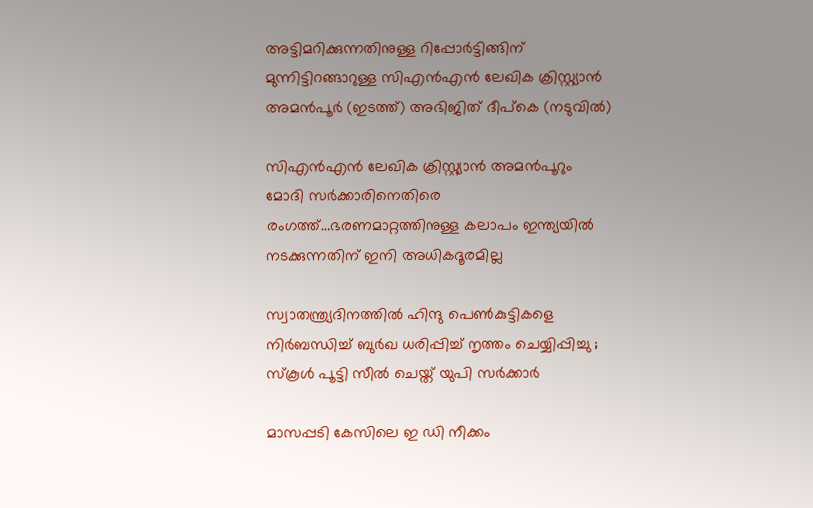അട്ടിമറിക്കുന്നതിനുള്ള റിപ്പോര്‍ട്ടിങ്ങിന് മുന്നിട്ടിറങ്ങാറുള്ള സിഎന്‍എന്‍ ലേഖിക ക്രിസ്റ്റ്യാന്‍ അമന്‍പൂര്‍ (ഇടത്ത്) അഭിജിത് ദീപ്കെ (നടുവില്‍)

സിഎന്‍എന്‍ ലേഖിക ക്രിസ്റ്റ്യാന്‍ അമന്‍പൂറും മോദി സര്‍ക്കാരിനെതിരെ രംഗത്ത്…ഭരണമാറ്റത്തിനുള്ള കലാപം ഇന്ത്യയില്‍ നടക്കുന്നതിന് ഇനി അധികദൂരമില്ല

സ്വാതന്ത്ര്യദിനത്തിൽ ഹിന്ദു പെൺകുട്ടികളെ നിർബന്ധിച്ച് ബുർഖ ധരിപ്പിച്ച് നൃത്തം ചെയ്യിപ്പിച്ചു ; സ്കൂൾ പൂട്ടി സീൽ ചെയ്ത് യുപി സർക്കാർ

മാസപ്പടി കേസിലെ ഇ ഡി നീക്കം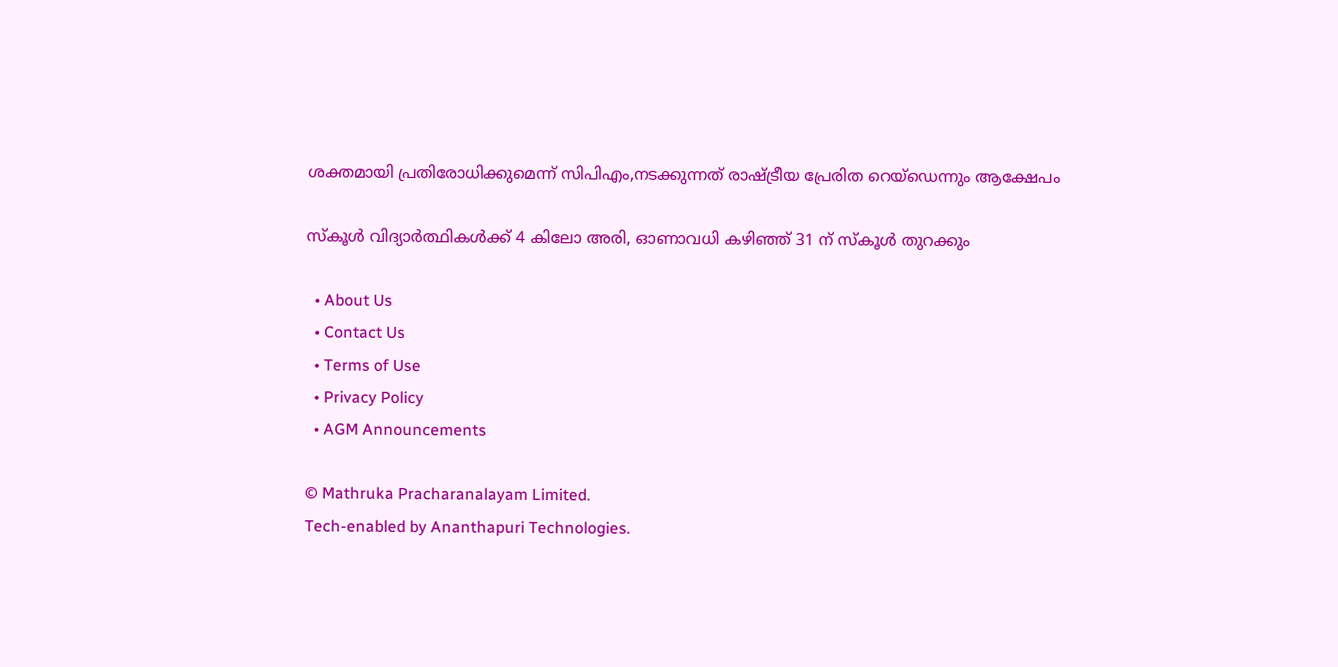ശക്തമായി പ്രതിരോധിക്കുമെന്ന് സിപിഎം,നടക്കുന്നത് രാഷ്‌ട്രീയ പ്രേരിത റെയ്ഡെന്നും ആക്ഷേപം

സ്‌കൂള്‍ വിദ്യാര്‍ത്ഥികള്‍ക്ക് 4 കിലോ അരി, ഓണാവധി കഴിഞ്ഞ് 31 ന് സ്‌കൂള്‍ തുറക്കും

  • About Us
  • Contact Us
  • Terms of Use
  • Privacy Policy
  • AGM Announcements

© Mathruka Pracharanalayam Limited.
Tech-enabled by Ananthapuri Technologies.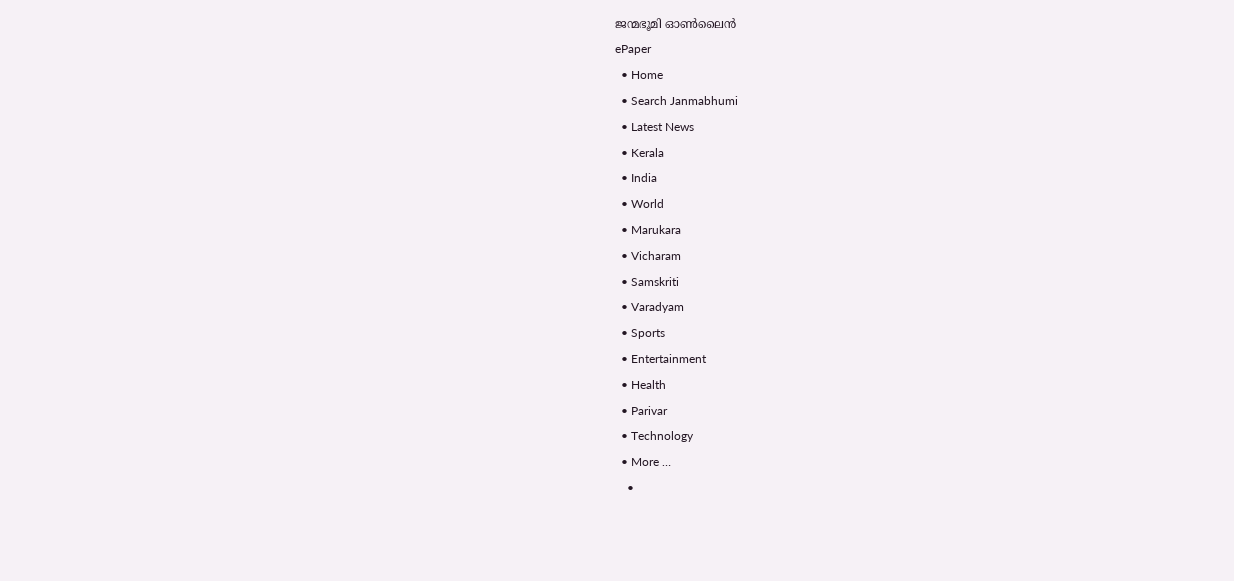ജന്മഭൂമി ഓണ്‍ലൈന്‍
ePaper
  • Home
  • Search Janmabhumi
  • Latest News
  • Kerala
  • India
  • World
  • Marukara
  • Vicharam
  • Samskriti
  • Varadyam
  • Sports
  • Entertainment
  • Health
  • Parivar
  • Technology
  • More …
    •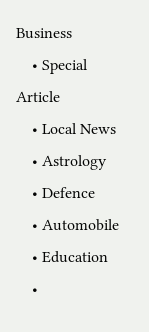Business
    • Special Article
    • Local News
    • Astrology
    • Defence
    • Automobile
    • Education
    •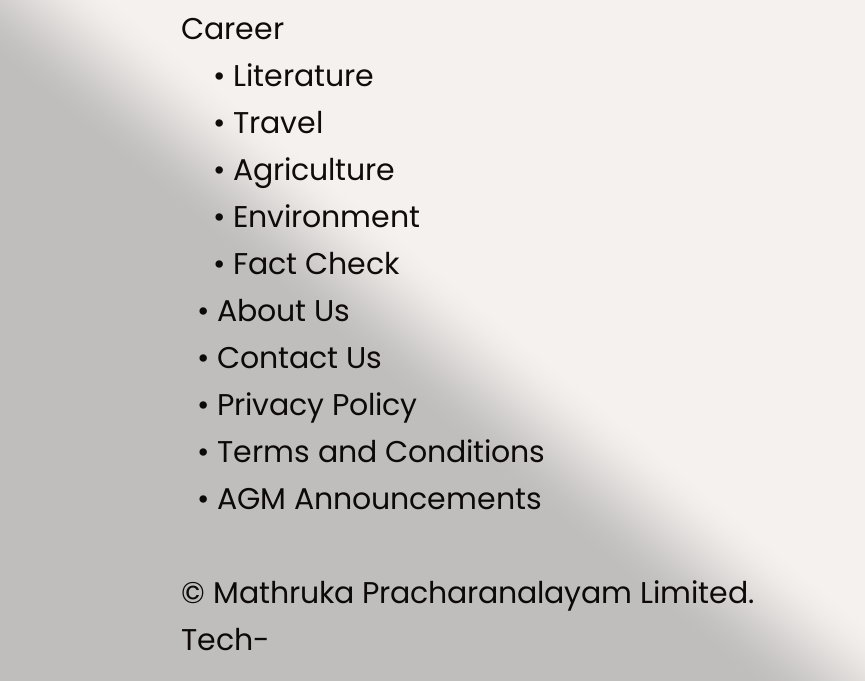Career
    • Literature
    • Travel
    • Agriculture
    • Environment
    • Fact Check
  • About Us
  • Contact Us
  • Privacy Policy
  • Terms and Conditions
  • AGM Announcements

© Mathruka Pracharanalayam Limited.
Tech-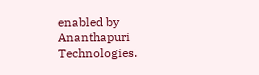enabled by Ananthapuri Technologies.